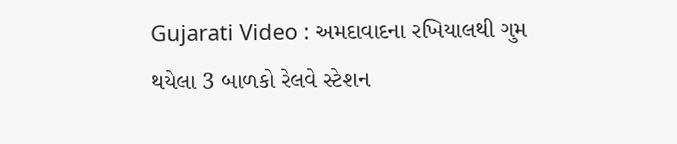Gujarati Video : અમદાવાદના રખિયાલથી ગુમ થયેલા 3 બાળકો રેલવે સ્ટેશન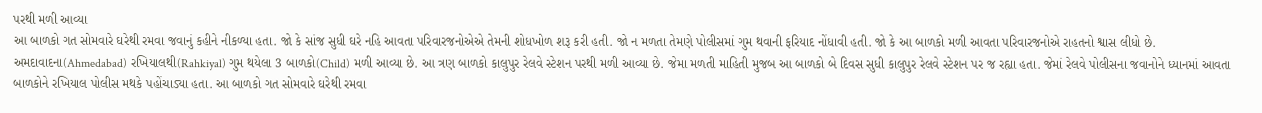પરથી મળી આવ્યા
આ બાળકો ગત સોમવારે ઘરેથી રમવા જવાનું કહીને નીકળ્યા હતા. જો કે સાંજ સુધી ઘરે નહિ આવતા પરિવારજનોએએ તેમની શોધખોળ શરૂ કરી હતી. જો ન મળતા તેમણે પોલીસમાં ગુમ થવાની ફરિયાદ નોંધાવી હતી. જો કે આ બાળકો મળી આવતા પરિવારજનોએ રાહતનો શ્વાસ લીધો છે.
અમદાવાદના(Ahmedabad) રખિયાલથી(Rahkiyal) ગુમ થયેલા 3 બાળકો(Child) મળી આવ્યા છે. આ ત્રણ બાળકો કાલુપુર રેલવે સ્ટેશન પરથી મળી આવ્યા છે. જેમા મળતી માહિતી મુજબ આ બાળકો બે દિવસ સુધી કાલુપુર રેલવે સ્ટેશન પર જ રહ્યા હતા. જેમાં રેલવે પોલીસના જવાનોને ધ્યાનમાં આવતા બાળકોને રખિયાલ પોલીસ મથકે પહોંચાડ્યા હતા. આ બાળકો ગત સોમવારે ઘરેથી રમવા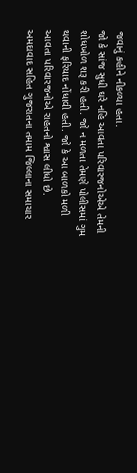જવાનું કહીને નીકળ્યા હતા.
જો કે સાંજ સુધી ઘરે નહિ આવતા પરિવારજનોએએ તેમની શોધખોળ શરૂ કરી હતી. જો ન મળતા તેમણે પોલીસમાં ગુમ થવાની ફરિયાદ નોંધાવી હતી. જો કે આ બાળકો મળી આવતા પરિવારજનોએ રાહતનો શ્વાસ લીધો છે.
અમદાવાદ સહિત ગુજરાતના તમામ જિલ્લાના સમાચાર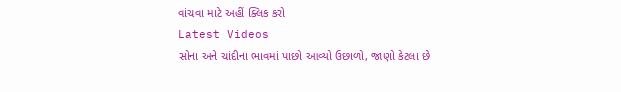વાંચવા માટે અહીં ક્લિક કરો
Latest Videos
સોના અને ચાંદીના ભાવમાં પાછો આવ્યો ઉછાળો, જાણો કેટલા છે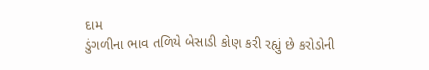દામ
ડુંગળીના ભાવ તળિયે બેસાડી કોણ કરી રહ્યું છે કરોડોની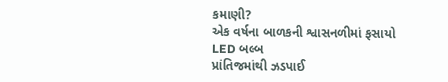કમાણી?
એક વર્ષના બાળકની શ્વાસનળીમાં ફસાયો LED બલ્બ
પ્રાંતિજમાંથી ઝડપાઈ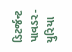ડિટર્જન્ટ પાવડર- યુરિયા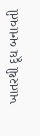ખાતરથી દૂધ બનાવતી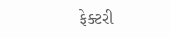ફેક્ટરી